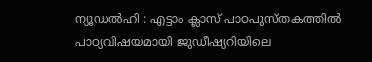ന്യൂഡൽഹി : എട്ടാം ക്ലാസ് പാഠപുസ്തകത്തിൽ പാഠ്യവിഷയമായി ജുഡീഷ്യറിയിലെ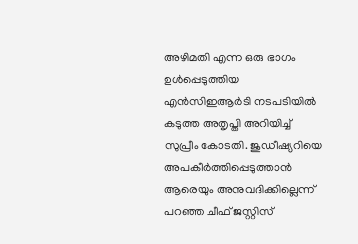അഴിമതി എന്ന ഒരു ഭാഗം ഉൾപ്പെടുത്തിയ എൻസിഇആർടി നടപടിയിൽ കടുത്ത അതൃപ്തി അറിയിച്ച് സുപ്രീം കോടതി. ജുഡീഷ്യറിയെ അപകീർത്തിപ്പെടുത്താൻ ആരെയും അനുവദിക്കില്ലെന്ന് പറഞ്ഞ ചീഫ് ജസ്റ്റിസ്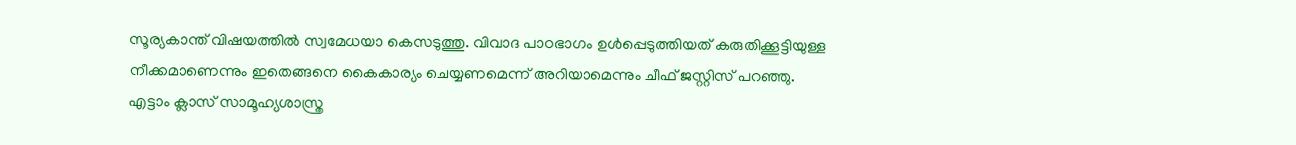സൂര്യകാന്ത് വിഷയത്തിൽ സ്വമേധയാ കെസടുത്തു. വിവാദ പാഠഭാഗം ഉൾപ്പെടുത്തിയത് കരുതിക്കൂട്ടിയുള്ള നീക്കമാണെന്നും ഇതെങ്ങനെ കൈകാര്യം ചെയ്യണമെന്ന് അറിയാമെന്നും ചീഫ് ജസ്റ്റിസ് പറഞ്ഞു.
എട്ടാം ക്ലാസ് സാമൂഹ്യശാസ്ത്ര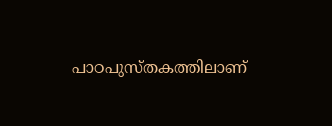പാഠപുസ്തകത്തിലാണ്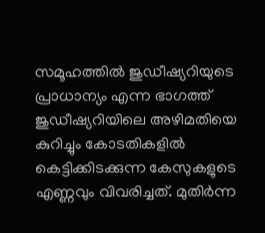സമൂഹത്തിൽ ജുഡീഷ്യറിയുടെ പ്രാധാന്യം എന്ന ഭാഗത്ത് ജുഡീഷ്യറിയിലെ അഴിമതിയെ കുറിച്ചും കോടതികളിൽ കെട്ടിക്കിടക്കുന്ന കേസുകളുടെ എണ്ണവും വിവരിച്ചത്. മുതിർന്ന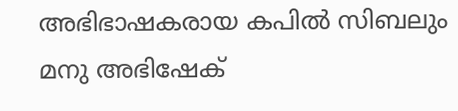അഭിഭാഷകരായ കപിൽ സിബലും മനു അഭിഷേക്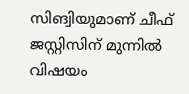സിങ്വിയുമാണ് ചീഫ് ജസ്റ്റിസിന് മുന്നിൽ വിഷയം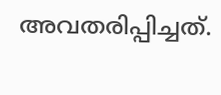അവതരിപ്പിച്ചത്.